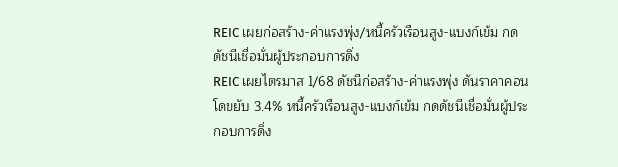REIC เผยก่อสร้าง-ค่าแรงพุ่ง/หนี้ครัวเรือนสูง-แบงก์เข้ม กดดัชนีเชื่อมั่นผู้ประกอบการดิ่ง
REIC เผยไตรมาส 1/68 ดัชนีก่อสร้าง-ค่าแรงพุ่ง ดันราคาคอนโดขยับ 3.4% หนี้ครัวเรือนสูง-แบงก์เข้ม กดดัชนีเชื่อมั่นผู้ประกอบการดิ่ง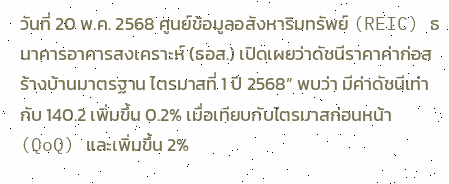วันที่ 20 พ.ค. 2568 ศูนย์ข้อมูลอสังหาริมทรัพย์ (REIC) ธนาคารอาคารสงเคราะห์ (ธอส.) เปิดเผยว่าดัชนีราคาค่าก่อสร้างบ้านมาตรฐาน ไตรมาสที่ 1 ปี 2568” พบว่า มีค่าดัชนีเท่ากับ 140.2 เพิ่มขึ้น 0.2% เมื่อเทียบกับไตรมาสก่อนหน้า (QoQ) และเพิ่มขึ้น 2%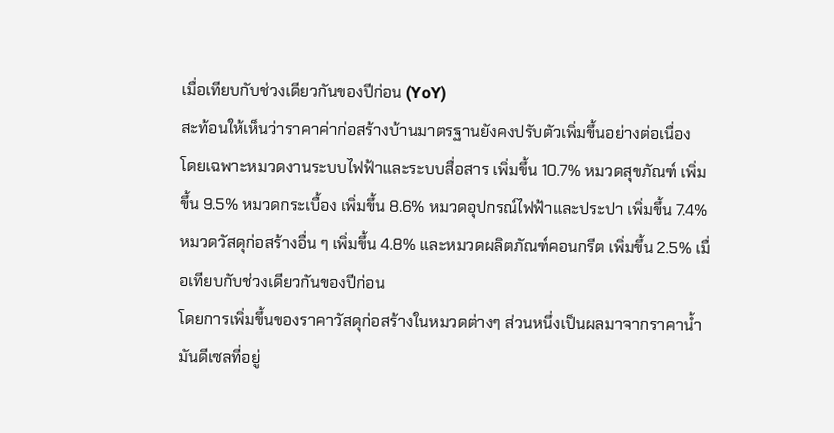เมื่อเทียบกับช่วงเดียวกันของปีก่อน (YoY)
สะท้อนให้เห็นว่าราคาค่าก่อสร้างบ้านมาตรฐานยังคงปรับตัวเพิ่มขึ้นอย่างต่อเนื่อง
โดยเฉพาะหมวดงานระบบไฟฟ้าและระบบสื่อสาร เพิ่มขึ้น 10.7% หมวดสุขภัณฑ์ เพิ่มขึ้น 9.5% หมวดกระเบื้อง เพิ่มขึ้น 8.6% หมวดอุปกรณ์ไฟฟ้าและประปา เพิ่มขึ้น 7.4% หมวดวัสดุก่อสร้างอื่น ๆ เพิ่มขึ้น 4.8% และหมวดผลิตภัณฑ์คอนกรีต เพิ่มขึ้น 2.5% เมื่อเทียบกับช่วงเดียวกันของปีก่อน
โดยการเพิ่มขึ้นของราคาวัสดุก่อสร้างในหมวดต่างๆ ส่วนหนึ่งเป็นผลมาจากราคาน้ำมันดีเซลที่อยู่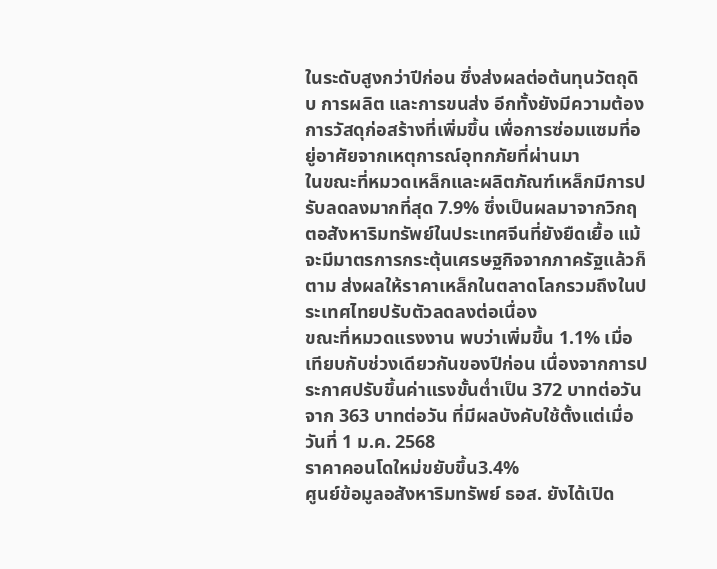ในระดับสูงกว่าปีก่อน ซึ่งส่งผลต่อต้นทุนวัตถุดิบ การผลิต และการขนส่ง อีกทั้งยังมีความต้องการวัสดุก่อสร้างที่เพิ่มขึ้น เพื่อการซ่อมแซมที่อยู่อาศัยจากเหตุการณ์อุทกภัยที่ผ่านมา
ในขณะที่หมวดเหล็กและผลิตภัณฑ์เหล็กมีการปรับลดลงมากที่สุด 7.9% ซึ่งเป็นผลมาจากวิกฤตอสังหาริมทรัพย์ในประเทศจีนที่ยังยืดเยื้อ แม้จะมีมาตรการกระตุ้นเศรษฐกิจจากภาครัฐแล้วก็ตาม ส่งผลให้ราคาเหล็กในตลาดโลกรวมถึงในประเทศไทยปรับตัวลดลงต่อเนื่อง
ขณะที่หมวดแรงงาน พบว่าเพิ่มขึ้น 1.1% เมื่อเทียบกับช่วงเดียวกันของปีก่อน เนื่องจากการประกาศปรับขึ้นค่าแรงขั้นต่ำเป็น 372 บาทต่อวัน จาก 363 บาทต่อวัน ที่มีผลบังคับใช้ตั้งแต่เมื่อวันที่ 1 ม.ค. 2568
ราคาคอนโดใหม่ขยับขึ้น3.4%
ศูนย์ข้อมูลอสังหาริมทรัพย์ ธอส. ยังได้เปิด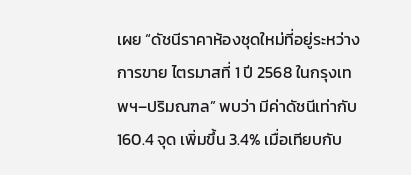เผย “ดัชนีราคาห้องชุดใหม่ที่อยู่ระหว่างการขาย ไตรมาสที่ 1 ปี 2568 ในกรุงเทพฯ–ปริมณฑล” พบว่า มีค่าดัชนีเท่ากับ 160.4 จุด เพิ่มขึ้น 3.4% เมื่อเทียบกับ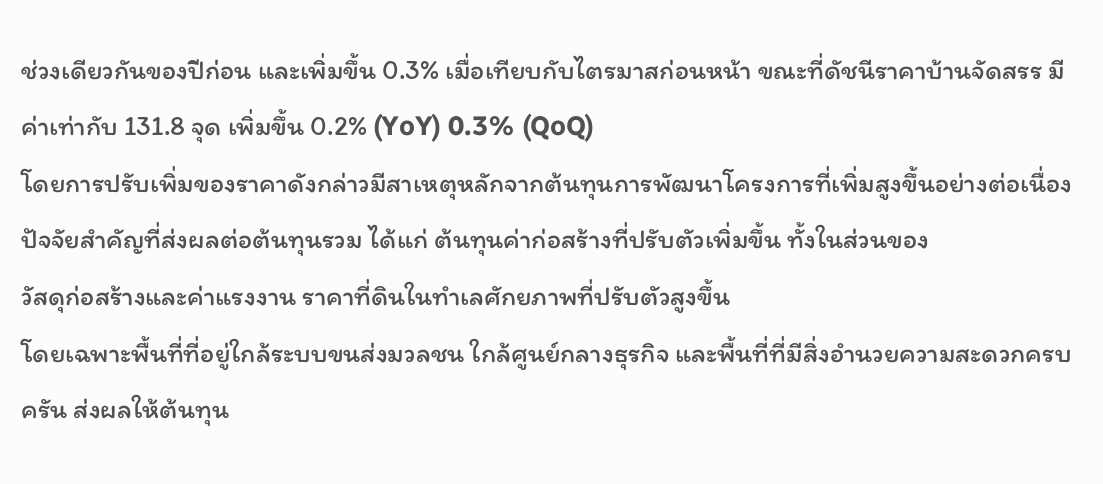ช่วงเดียวกันของปีก่อน และเพิ่มขึ้น 0.3% เมื่อเทียบกับไตรมาสก่อนหน้า ขณะที่ดัชนีราคาบ้านจัดสรร มีค่าเท่ากับ 131.8 จุด เพิ่มขึ้น 0.2% (YoY) 0.3% (QoQ)
โดยการปรับเพิ่มของราคาดังกล่าวมีสาเหตุหลักจากต้นทุนการพัฒนาโครงการที่เพิ่มสูงขึ้นอย่างต่อเนื่อง ปัจจัยสำคัญที่ส่งผลต่อต้นทุนรวม ได้แก่ ต้นทุนค่าก่อสร้างที่ปรับตัวเพิ่มขึ้น ทั้งในส่วนของ
วัสดุก่อสร้างและค่าแรงงาน ราคาที่ดินในทำเลศักยภาพที่ปรับตัวสูงขึ้น
โดยเฉพาะพื้นที่ที่อยู่ใกล้ระบบขนส่งมวลชน ใกล้ศูนย์กลางธุรกิจ และพื้นที่ที่มีสิ่งอำนวยความสะดวกครบครัน ส่งผลให้ต้นทุน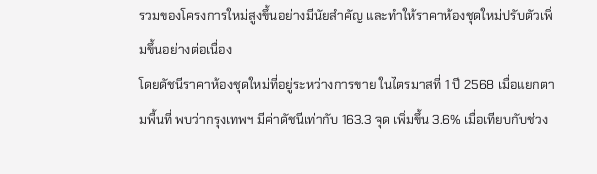รวมของโครงการใหม่สูงขึ้นอย่างมีนัยสำคัญ และทำให้ราคาห้องชุดใหม่ปรับตัวเพิ่มขึ้นอย่างต่อเนื่อง
โดยดัชนีราคาห้องชุดใหม่ที่อยู่ระหว่างการขาย ในไตรมาสที่ 1 ปี 2568 เมื่อแยกตามพื้นที่ พบว่ากรุงเทพฯ มีค่าดัชนีเท่ากับ 163.3 จุด เพิ่มขึ้น 3.6% เมื่อเทียบกับช่วง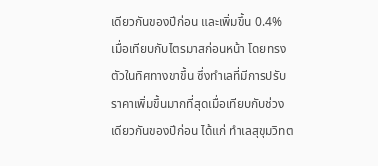เดียวกันของปีก่อน และเพิ่มขึ้น 0.4% เมื่อเทียบกับไตรมาสก่อนหน้า โดยทรงตัวในทิศทางขาขึ้น ซึ่งทำเลที่มีการปรับราคาเพิ่มขึ้นมากที่สุดเมื่อเทียบกับช่วงเดียวกันของปีก่อน ได้แก่ ทำเลสุขุมวิทต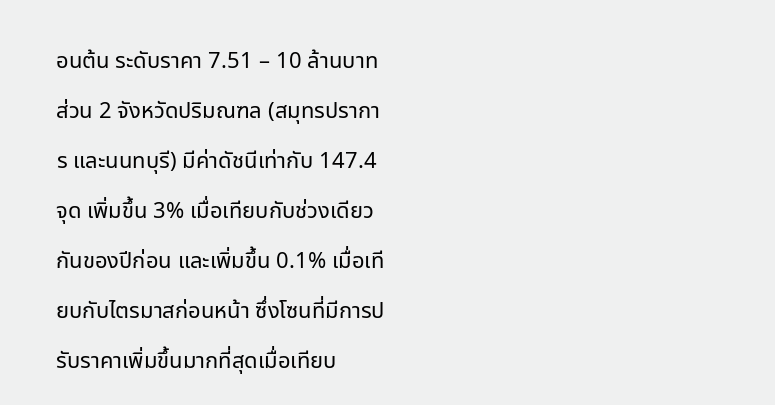อนต้น ระดับราคา 7.51 – 10 ล้านบาท
ส่วน 2 จังหวัดปริมณฑล (สมุทรปราการ และนนทบุรี) มีค่าดัชนีเท่ากับ 147.4 จุด เพิ่มขึ้น 3% เมื่อเทียบกับช่วงเดียวกันของปีก่อน และเพิ่มขึ้น 0.1% เมื่อเทียบกับไตรมาสก่อนหน้า ซึ่งโซนที่มีการปรับราคาเพิ่มขึ้นมากที่สุดเมื่อเทียบ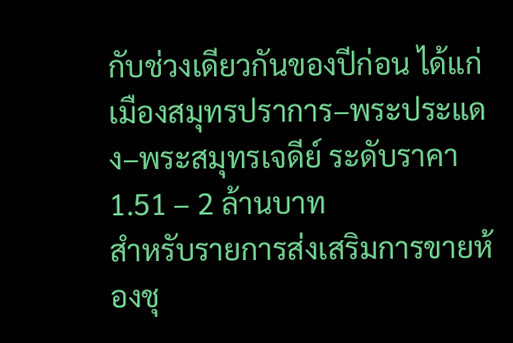กับช่วงเดียวกันของปีก่อน ได้แก่ เมืองสมุทรปราการ–พระประแดง–พระสมุทรเจดีย์ ระดับราคา 1.51 – 2 ล้านบาท
สำหรับรายการส่งเสริมการขายห้องชุ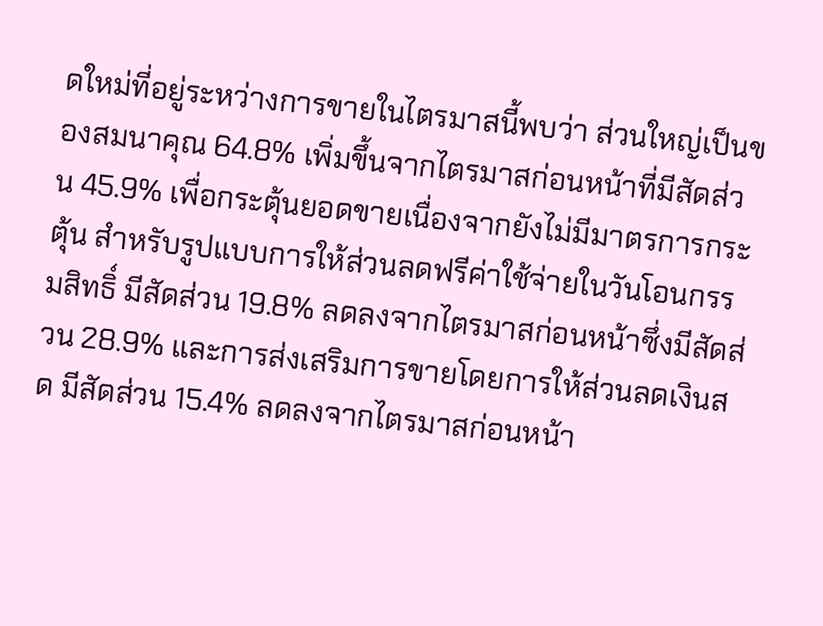ดใหม่ที่อยู่ระหว่างการขายในไตรมาสนี้พบว่า ส่วนใหญ่เป็นของสมนาคุณ 64.8% เพิ่มขึ้นจากไตรมาสก่อนหน้าที่มีสัดส่วน 45.9% เพื่อกระตุ้นยอดขายเนื่องจากยังไม่มีมาตรการกระตุ้น สำหรับรูปแบบการให้ส่วนลดฟรีค่าใช้จ่ายในวันโอนกรรมสิทธิ์ มีสัดส่วน 19.8% ลดลงจากไตรมาสก่อนหน้าซึ่งมีสัดส่วน 28.9% และการส่งเสริมการขายโดยการให้ส่วนลดเงินสด มีสัดส่วน 15.4% ลดลงจากไตรมาสก่อนหน้า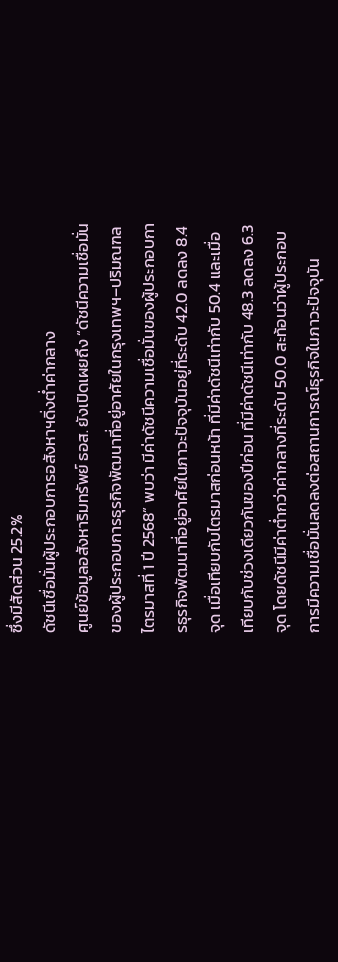ซึ่งมีสัดส่วน 25.2%
ดัชนีเชื่อมั่นผู้ประกอบการอสังหาฯดิ่งต่ำค่ากลาง
ศูนย์ข้อมูลอสังหาริมทรัพย์ ธอส. ยังเปิดเผยถึง “ดัชนีความเชื่อมั่นของผู้ประกอบการธุรกิจพัฒนาที่อยู่อาศัยในกรุงเทพฯ–ปริมณฑล ไตรมาสที่ 1 ปี 2568” พบว่า มีค่าดัชนีความเชื่อมั่นของผู้ประกอบการธุรกิจพัฒนาที่อยู่อาศัยในภาวะปัจจุบันอยู่ที่ระดับ 42.0 ลดลง 8.4 จุด เมื่อเทียบกับไตรมาสก่อนหน้า ที่มีค่าดัชนีเท่ากับ 50.4 และเมื่อเทียบกับช่วงเดียวกันของปีก่อน ที่มีค่าดัชนีเท่ากับ 48.3 ลดลง 6.3 จุด โดยดัชนีมีค่าต่ำกว่าค่ากลางที่ระดับ 50.0 สะท้อนว่าผู้ประกอบการมีความเชื่อมั่นลดลงต่อสถานการณ์ธุรกิจในภาวะปัจจุบัน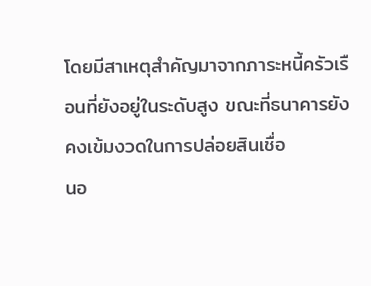โดยมีสาเหตุสำคัญมาจากภาระหนี้ครัวเรือนที่ยังอยู่ในระดับสูง ขณะที่ธนาคารยังคงเข้มงวดในการปล่อยสินเชื่อ
นอ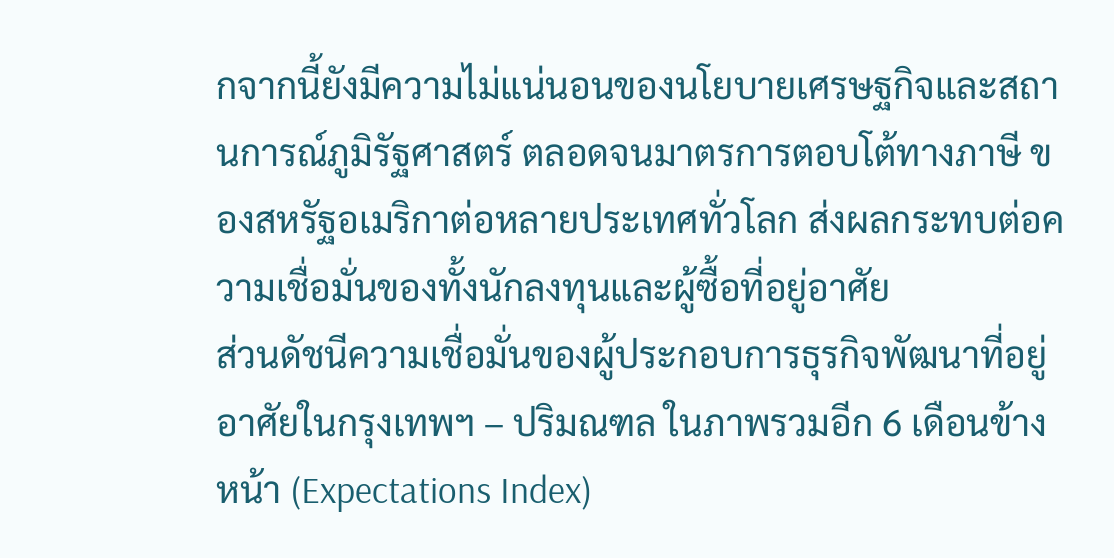กจากนี้ยังมีความไม่แน่นอนของนโยบายเศรษฐกิจและสถานการณ์ภูมิรัฐศาสตร์ ตลอดจนมาตรการตอบโต้ทางภาษี ของสหรัฐอเมริกาต่อหลายประเทศทั่วโลก ส่งผลกระทบต่อความเชื่อมั่นของทั้งนักลงทุนและผู้ซื้อที่อยู่อาศัย
ส่วนดัชนีความเชื่อมั่นของผู้ประกอบการธุรกิจพัฒนาที่อยู่อาศัยในกรุงเทพฯ – ปริมณฑล ในภาพรวมอีก 6 เดือนข้างหน้า (Expectations Index)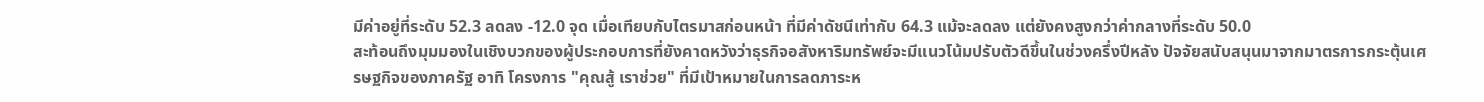มีค่าอยู่ที่ระดับ 52.3 ลดลง -12.0 จุด เมื่อเทียบกับไตรมาสก่อนหน้า ที่มีค่าดัชนีเท่ากับ 64.3 แม้จะลดลง แต่ยังคงสูงกว่าค่ากลางที่ระดับ 50.0
สะท้อนถึงมุมมองในเชิงบวกของผู้ประกอบการที่ยังคาดหวังว่าธุรกิจอสังหาริมทรัพย์จะมีแนวโน้มปรับตัวดีขึ้นในช่วงครึ่งปีหลัง ปัจจัยสนับสนุนมาจากมาตรการกระตุ้นเศรษฐกิจของภาครัฐ อาทิ โครงการ "คุณสู้ เราช่วย" ที่มีเป้าหมายในการลดภาระห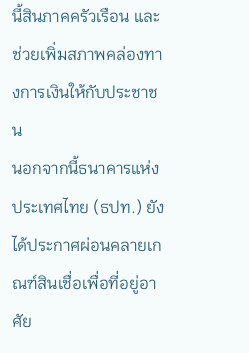นี้สินภาคครัวเรือน และช่วยเพิ่มสภาพคล่องทางการเงินให้กับประชาชน
นอกจากนี้ธนาคารแห่งประเทศไทย (ธปท.) ยังได้ประกาศผ่อนคลายเกณฑ์สินเชื่อเพื่อที่อยู่อาศัย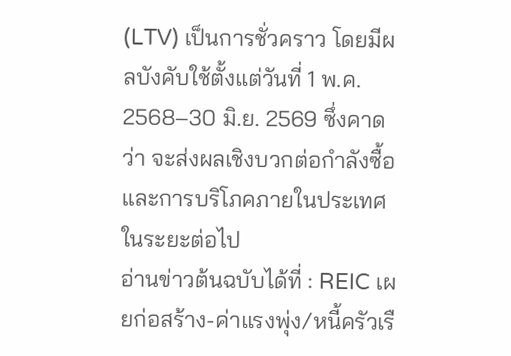(LTV) เป็นการชั่วคราว โดยมีผลบังคับใช้ตั้งแต่วันที่ 1 พ.ค. 2568–30 มิ.ย. 2569 ซึ่งคาดว่า จะส่งผลเชิงบวกต่อกำลังซื้อและการบริโภคภายในประเทศในระยะต่อไป
อ่านข่าวต้นฉบับได้ที่ : REIC เผยก่อสร้าง-ค่าแรงพุ่ง/หนี้ครัวเรื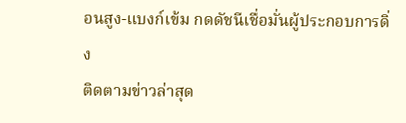อนสูง-แบงก์เข้ม กดดัชนีเชื่อมั่นผู้ประกอบการดิ่ง
ติดตามข่าวล่าสุด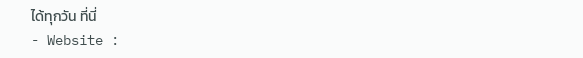ได้ทุกวัน ที่นี่
- Website :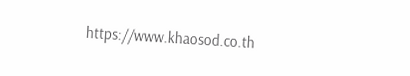https://www.khaosod.co.th